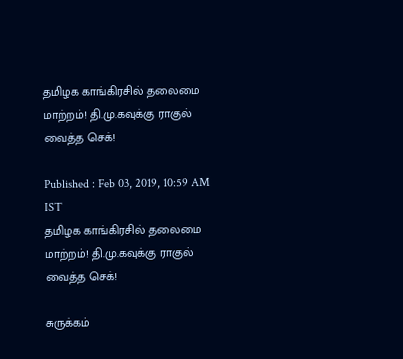தமிழக காங்கிரசில் தலைமை மாற்றம்! தி.மு.கவுக்கு ராகுல் வைத்த செக்!

Published : Feb 03, 2019, 10:59 AM IST
தமிழக காங்கிரசில் தலைமை மாற்றம்! தி.மு.கவுக்கு ராகுல் வைத்த செக்!

சுருக்கம்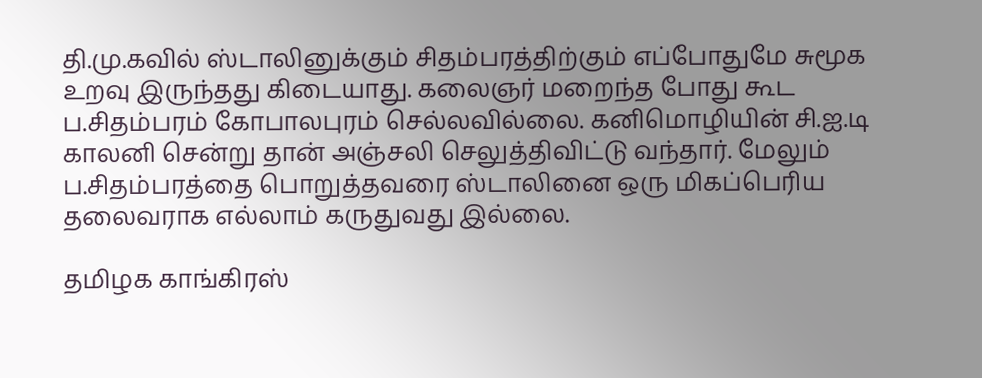தி.மு.கவில் ஸ்டாலினுக்கும் சிதம்பரத்திற்கும் எப்போதுமே சுமூக உறவு இருந்தது கிடையாது. கலைஞர் மறைந்த போது கூட ப.சிதம்பரம் கோபாலபுரம் செல்லவில்லை. கனிமொழியின் சி.ஐ.டி காலனி சென்று தான் அஞ்சலி செலுத்திவிட்டு வந்தார். மேலும் ப.சிதம்பரத்தை பொறுத்தவரை ஸ்டாலினை ஒரு மிகப்பெரிய தலைவராக எல்லாம் கருதுவது இல்லை.

தமிழக காங்கிரஸ்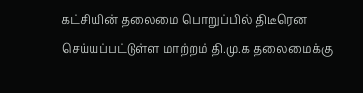கட்சியின் தலைமை பொறுப்பில் திடீரென செய்யப்பட்டுள்ள மாற்றம் தி.மு.க தலைமைக்கு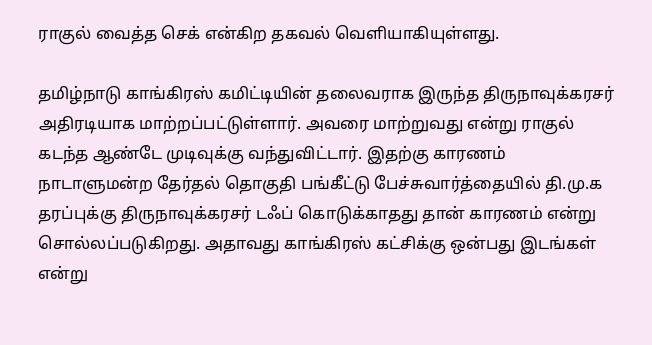ராகுல் வைத்த செக் என்கிற தகவல் வெளியாகியுள்ளது.

தமிழ்நாடு காங்கிரஸ் கமிட்டியின் தலைவராக இருந்த திருநாவுக்கரசர் அதிரடியாக மாற்றப்பட்டுள்ளார். அவரை மாற்றுவது என்று ராகுல் கடந்த ஆண்டே முடிவுக்கு வந்துவிட்டார். இதற்கு காரணம் நாடாளுமன்ற தேர்தல் தொகுதி பங்கீட்டு பேச்சுவார்த்தையில் தி.மு.க தரப்புக்கு திருநாவுக்கரசர் டஃப் கொடுக்காதது தான் காரணம் என்று சொல்லப்படுகிறது. அதாவது காங்கிரஸ் கட்சிக்கு ஒன்பது இடங்கள் என்று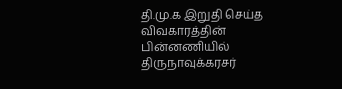தி.மு.க இறுதி செய்த விவகாரத்தின் பின்னணியில் திருநாவுக்கரசர்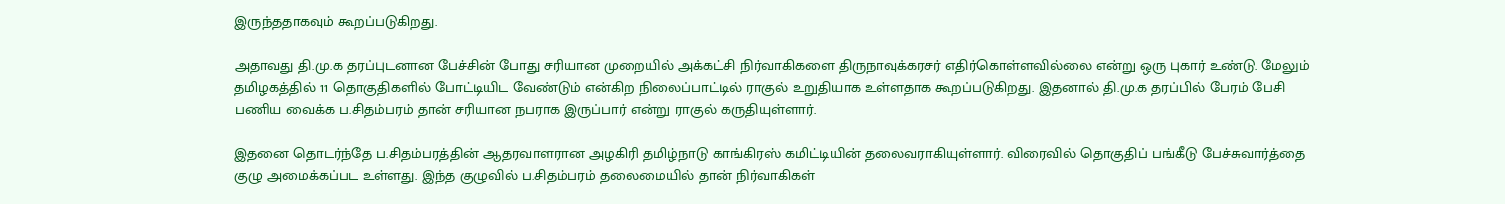இருந்ததாகவும் கூறப்படுகிறது.

அதாவது தி.மு.க தரப்புடனான பேச்சின் போது சரியான முறையில் அக்கட்சி நிர்வாகிகளை திருநாவுக்கரசர் எதிர்கொள்ளவில்லை என்று ஒரு புகார் உண்டு. மேலும் தமிழகத்தில் 11 தொகுதிகளில் போட்டியிட வேண்டும் என்கிற நிலைப்பாட்டில் ராகுல் உறுதியாக உள்ளதாக கூறப்படுகிறது. இதனால் தி.மு.க தரப்பில் பேரம் பேசி பணிய வைக்க ப.சிதம்பரம் தான் சரியான நபராக இருப்பார் என்று ராகுல் கருதியுள்ளார்.

இதனை தொடர்ந்தே ப.சிதம்பரத்தின் ஆதரவாளரான அழகிரி தமிழ்நாடு காங்கிரஸ் கமிட்டியின் தலைவராகியுள்ளார். விரைவில் தொகுதிப் பங்கீடு பேச்சுவார்த்தை குழு அமைக்கப்பட உள்ளது. இந்த குழுவில் ப.சிதம்பரம் தலைமையில் தான் நிர்வாகிகள்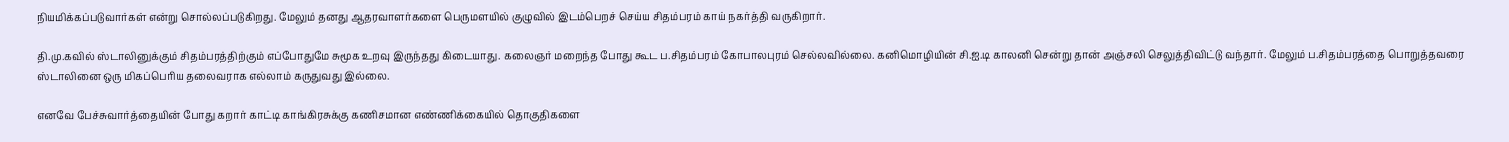நியமிக்கப்படுவார்கள் என்று சொல்லப்படுகிறது. மேலும் தனது ஆதரவாளர்களை பெருமளயில் குழுவில் இடம்பெறச் செய்ய சிதம்பரம் காய் நகர்த்தி வருகிறார்.

தி.மு.கவில் ஸ்டாலினுக்கும் சிதம்பரத்திற்கும் எப்போதுமே சுமூக உறவு இருந்தது கிடையாது. கலைஞர் மறைந்த போது கூட ப.சிதம்பரம் கோபாலபுரம் செல்லவில்லை. கனிமொழியின் சி.ஐ.டி காலனி சென்று தான் அஞ்சலி செலுத்திவிட்டு வந்தார். மேலும் ப.சிதம்பரத்தை பொறுத்தவரை ஸ்டாலினை ஒரு மிகப்பெரிய தலைவராக எல்லாம் கருதுவது இல்லை.

எனவே பேச்சுவார்த்தையின் போது கறார் காட்டி காங்கிரசுக்கு கணிசமான எண்ணிக்கையில் தொகுதிகளை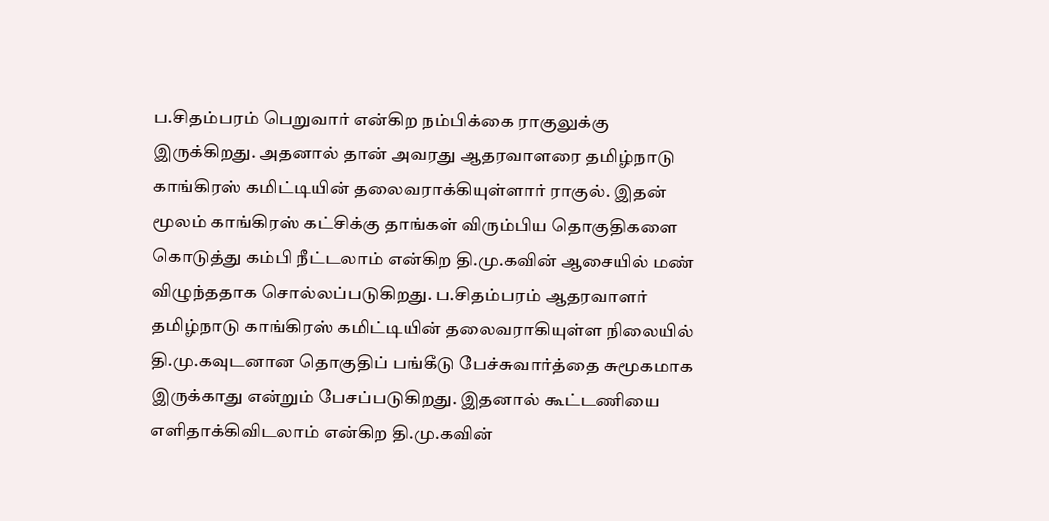ப.சிதம்பரம் பெறுவார் என்கிற நம்பிக்கை ராகுலுக்கு இருக்கிறது. அதனால் தான் அவரது ஆதரவாளரை தமிழ்நாடு காங்கிரஸ் கமிட்டியின் தலைவராக்கியுள்ளார் ராகுல். இதன் மூலம் காங்கிரஸ் கட்சிக்கு தாங்கள் விரும்பிய தொகுதிகளை கொடுத்து கம்பி நீட்டலாம் என்கிற தி.மு.கவின் ஆசையில் மண் விழுந்ததாக சொல்லப்படுகிறது. ப.சிதம்பரம் ஆதரவாளர் தமிழ்நாடு காங்கிரஸ் கமிட்டியின் தலைவராகியுள்ள நிலையில் தி.மு.கவுடனான தொகுதிப் பங்கீடு பேச்சுவார்த்தை சுமூகமாக இருக்காது என்றும் பேசப்படுகிறது. இதனால் கூட்டணியை எளிதாக்கிவிடலாம் என்கிற தி.மு.கவின்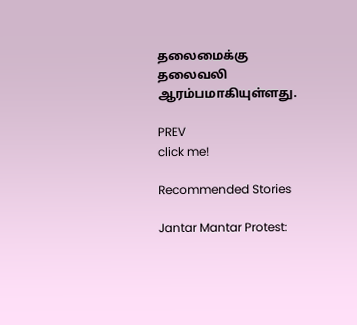தலைமைக்கு தலைவலி ஆரம்பமாகியுள்ளது.

PREV
click me!

Recommended Stories

Jantar Mantar Protest: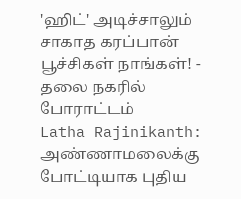'ஹிட்' அடிச்சாலும் சாகாத கரப்பான் பூச்சிகள் நாங்கள்! - தலை நகரில் போராட்டம்
Latha Rajinikanth: அண்ணாமலைக்கு போட்டியாக புதிய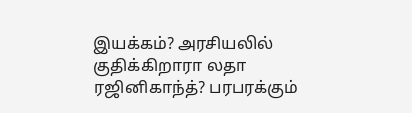இயக்கம்? அரசியலில் குதிக்கிறாரா லதா ரஜினிகாந்த்? பரபரக்கும்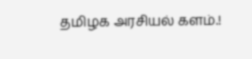தமிழக அரசியல் களம்.!